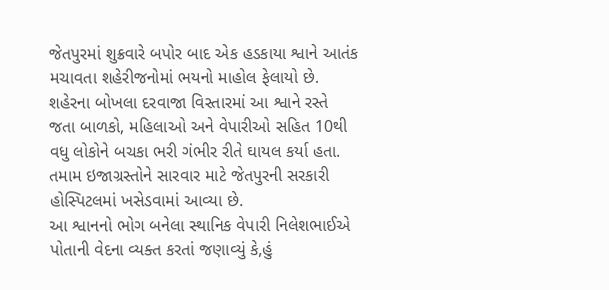જેતપુરમાં શુક્રવારે બપોર બાદ એક હડકાયા શ્વાને આતંક મચાવતા શહેરીજનોમાં ભયનો માહોલ ફેલાયો છે. શહેરના બોખલા દરવાજા વિસ્તારમાં આ શ્વાને રસ્તે જતા બાળકો, મહિલાઓ અને વેપારીઓ સહિત 10થી વધુ લોકોને બચકા ભરી ગંભીર રીતે ઘાયલ કર્યા હતા. તમામ ઇજાગ્રસ્તોને સારવાર માટે જેતપુરની સરકારી હોસ્પિટલમાં ખસેડવામાં આવ્યા છે.
આ શ્વાનનો ભોગ બનેલા સ્થાનિક વેપારી નિલેશભાઈએ પોતાની વેદના વ્યક્ત કરતાં જણાવ્યું કે,હું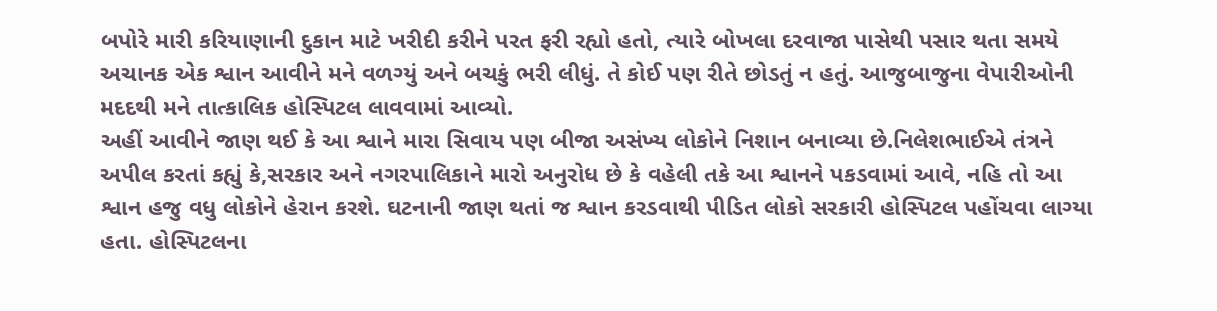બપોરે મારી કરિયાણાની દુકાન માટે ખરીદી કરીને પરત ફરી રહ્યો હતો, ત્યારે બોખલા દરવાજા પાસેથી પસાર થતા સમયે અચાનક એક શ્વાન આવીને મને વળગ્યું અને બચકું ભરી લીધું. તે કોઈ પણ રીતે છોડતું ન હતું. આજુબાજુના વેપારીઓની મદદથી મને તાત્કાલિક હોસ્પિટલ લાવવામાં આવ્યો.
અહીં આવીને જાણ થઈ કે આ શ્વાને મારા સિવાય પણ બીજા અસંખ્ય લોકોને નિશાન બનાવ્યા છે.નિલેશભાઈએ તંત્રને અપીલ કરતાં કહ્યું કે,સરકાર અને નગરપાલિકાને મારો અનુરોધ છે કે વહેલી તકે આ શ્વાનને પકડવામાં આવે, નહિ તો આ શ્વાન હજુ વધુ લોકોને હેરાન કરશે. ઘટનાની જાણ થતાં જ શ્વાન કરડવાથી પીડિત લોકો સરકારી હોસ્પિટલ પહોંચવા લાગ્યા હતા. હોસ્પિટલના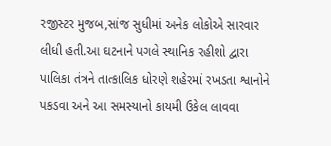રજીસ્ટર મુજબ,સાંજ સુધીમાં અનેક લોકોએ સારવાર લીધી હતી.આ ઘટનાને પગલે સ્થાનિક રહીશો દ્વારા પાલિકા તંત્રને તાત્કાલિક ધોરણે શહેરમાં રખડતા શ્વાનોને પકડવા અને આ સમસ્યાનો કાયમી ઉકેલ લાવવા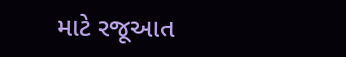માટે રજૂઆત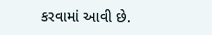કરવામાં આવી છે.